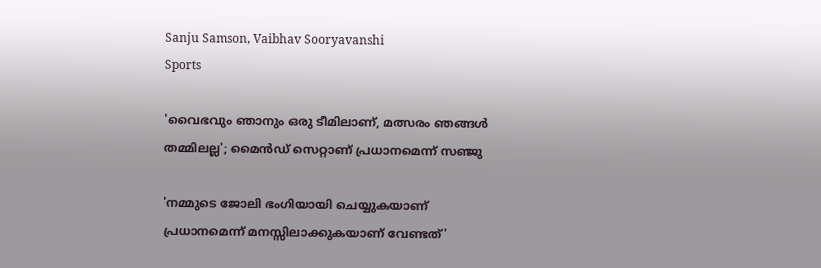Sanju Samson, Vaibhav Sooryavanshi
Sports

'വൈഭവും ഞാനും ഒരു ടീമിലാണ്, മത്സരം ഞങ്ങള്‍ തമ്മിലല്ല'; മൈന്‍ഡ് സെറ്റാണ് പ്രധാനമെന്ന് സഞ്ജു

'നമ്മുടെ ജോലി ഭംഗിയായി ചെയ്യുകയാണ് പ്രധാനമെന്ന് മനസ്സിലാക്കുകയാണ് വേണ്ടത്'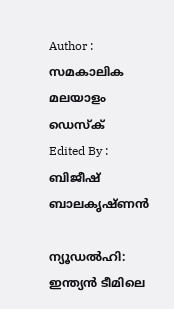Author : സമകാലിക മലയാളം ഡെസ്ക്
Edited By : ബിജീഷ് ബാലകൃഷ്ണൻ

ന്യൂഡല്‍ഹി: ഇന്ത്യന്‍ ടീമിലെ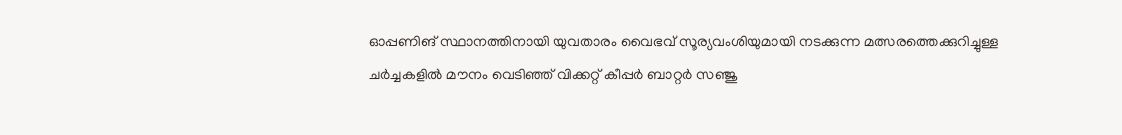ഓപ്പണിങ് സ്ഥാനത്തിനായി യുവതാരം വൈഭവ് സൂര്യവംശിയുമായി നടക്കുന്ന മത്സരത്തെക്കുറിച്ചുള്ള ചര്‍ച്ചകളില്‍ മൗനം വെടിഞ്ഞ് വിക്കറ്റ് കീപ്പര്‍ ബാറ്റര്‍ സഞ്ജു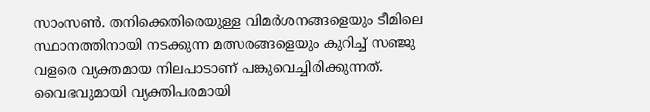സാംസണ്‍. തനിക്കെതിരെയുള്ള വിമര്‍ശനങ്ങളെയും ടീമിലെ സ്ഥാനത്തിനായി നടക്കുന്ന മത്സരങ്ങളെയും കുറിച്ച് സഞ്ജു വളരെ വ്യക്തമായ നിലപാടാണ് പങ്കുവെച്ചിരിക്കുന്നത്. വൈഭവുമായി വ്യക്തിപരമായി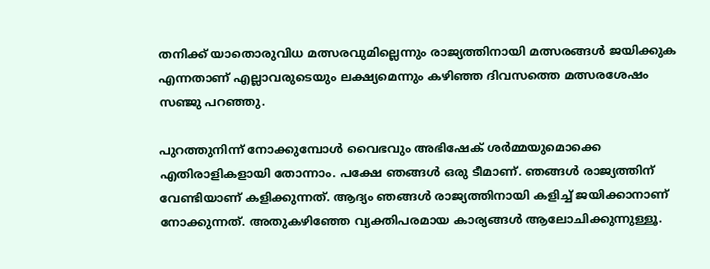തനിക്ക് യാതൊരുവിധ മത്സരവുമില്ലെന്നും രാജ്യത്തിനായി മത്സരങ്ങള്‍ ജയിക്കുക എന്നതാണ് എല്ലാവരുടെയും ലക്ഷ്യമെന്നും കഴിഞ്ഞ ദിവസത്തെ മത്സരശേഷം സഞ്ജു പറഞ്ഞു.

പുറത്തുനിന്ന് നോക്കുമ്പോള്‍ വൈഭവും അഭിഷേക് ശര്‍മ്മയുമൊക്കെ എതിരാളികളായി തോന്നാം. പക്ഷേ ഞങ്ങള്‍ ഒരു ടീമാണ്. ഞങ്ങള്‍ രാജ്യത്തിന് വേണ്ടിയാണ് കളിക്കുന്നത്. ആദ്യം ഞങ്ങള്‍ രാജ്യത്തിനായി കളിച്ച് ജയിക്കാനാണ് നോക്കുന്നത്. അതുകഴിഞ്ഞേ വ്യക്തിപരമായ കാര്യങ്ങള്‍ ആലോചിക്കുന്നുള്ളൂ.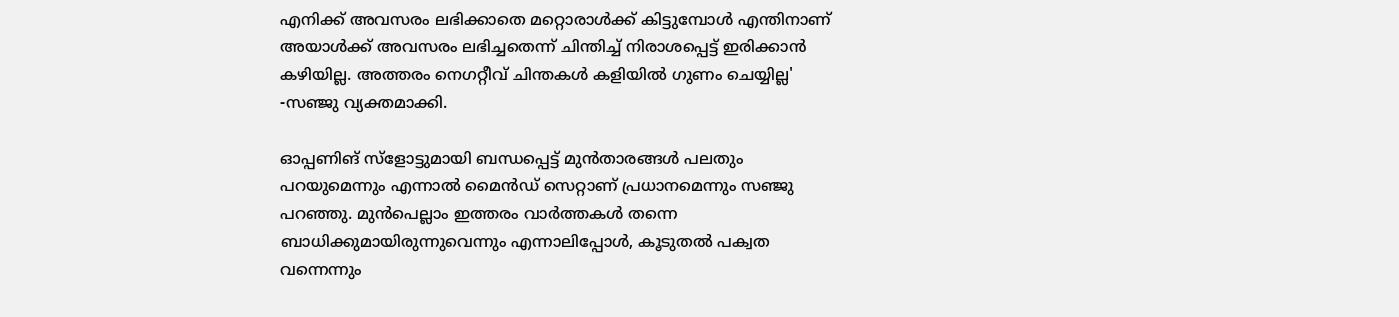എനിക്ക് അവസരം ലഭിക്കാതെ മറ്റൊരാള്‍ക്ക് കിട്ടുമ്പോള്‍ എന്തിനാണ് അയാള്‍ക്ക് അവസരം ലഭിച്ചതെന്ന് ചിന്തിച്ച് നിരാശപ്പെട്ട് ഇരിക്കാന്‍ കഴിയില്ല. അത്തരം നെഗറ്റീവ് ചിന്തകള്‍ കളിയില്‍ ഗുണം ചെയ്യില്ല' -സഞ്ജു വ്യക്തമാക്കി.

ഓപ്പണിങ് സ്‌ളോട്ടുമായി ബന്ധപ്പെട്ട് മുന്‍താരങ്ങള്‍ പലതും പറയുമെന്നും എന്നാല്‍ മൈന്‍ഡ് സെറ്റാണ് പ്രധാനമെന്നും സഞ്ജു പറഞ്ഞു. മുന്‍പെല്ലാം ഇത്തരം വാര്‍ത്തകള്‍ തന്നെ ബാധിക്കുമായിരുന്നുവെന്നും എന്നാലിപ്പോള്‍, കൂടുതല്‍ പക്വത വന്നെന്നും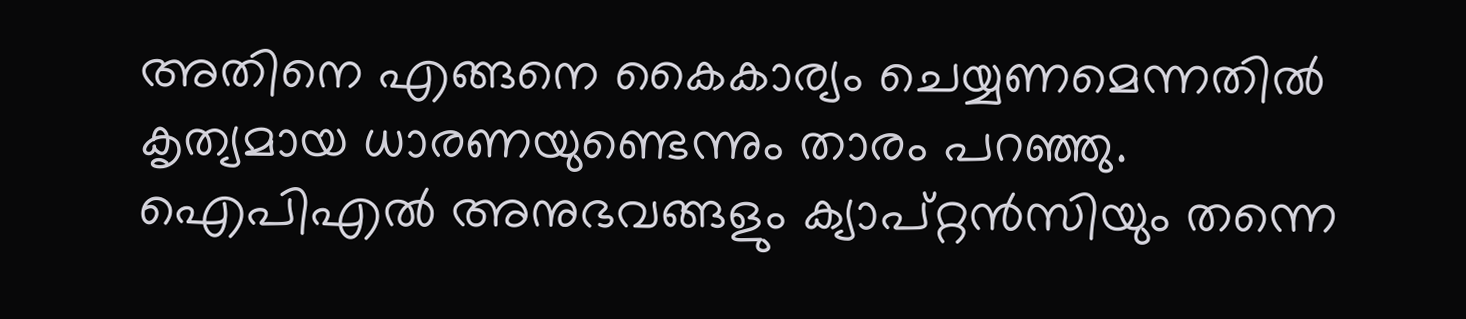അതിനെ എങ്ങനെ കൈകാര്യം ചെയ്യണമെന്നതില്‍ കൃത്യമായ ധാരണയുണ്ടെന്നും താരം പറഞ്ഞു. ഐപിഎല്‍ അനുഭവങ്ങളും ക്യാപ്റ്റന്‍സിയും തന്നെ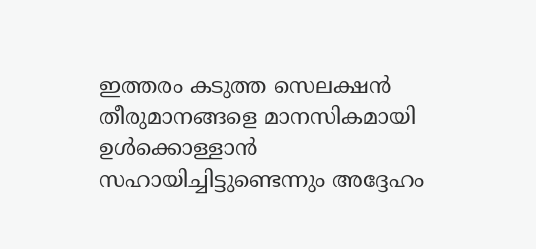ഇത്തരം കടുത്ത സെലക്ഷന്‍ തീരുമാനങ്ങളെ മാനസികമായി ഉള്‍ക്കൊള്ളാന്‍ സഹായിച്ചിട്ടുണ്ടെന്നും അദ്ദേഹം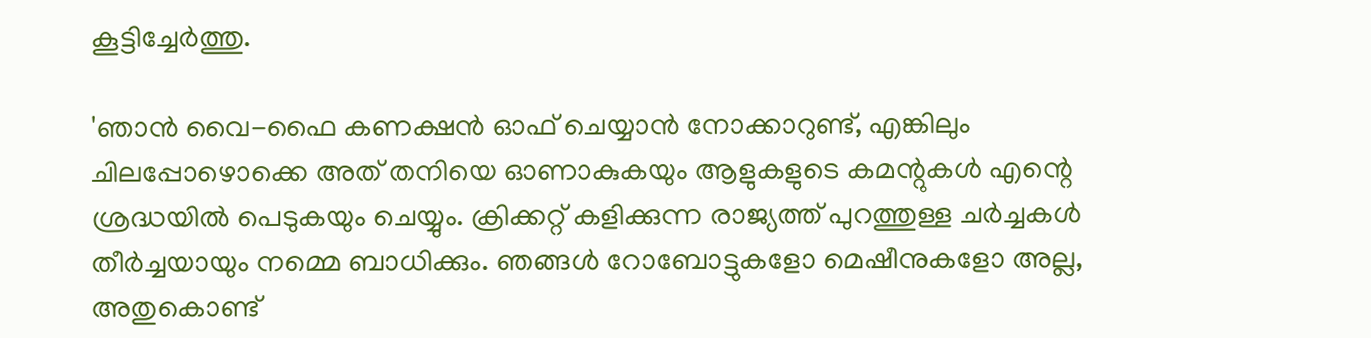കൂട്ടിച്ചേര്‍ത്തു.

'ഞാന്‍ വൈ-ഫൈ കണക്ഷന്‍ ഓഫ് ചെയ്യാന്‍ നോക്കാറുണ്ട്, എങ്കിലും ചിലപ്പോഴൊക്കെ അത് തനിയെ ഓണാകുകയും ആളുകളുടെ കമന്റുകള്‍ എന്റെ ശ്രദ്ധയില്‍ പെടുകയും ചെയ്യും. ക്രിക്കറ്റ് കളിക്കുന്ന രാജ്യത്ത് പുറത്തുള്ള ചര്‍ച്ചകള്‍ തീര്‍ച്ചയായും നമ്മെ ബാധിക്കും. ഞങ്ങള്‍ റോബോട്ടുകളോ മെഷീനുകളോ അല്ല, അതുകൊണ്ട്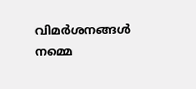വിമര്‍ശനങ്ങള്‍ നമ്മെ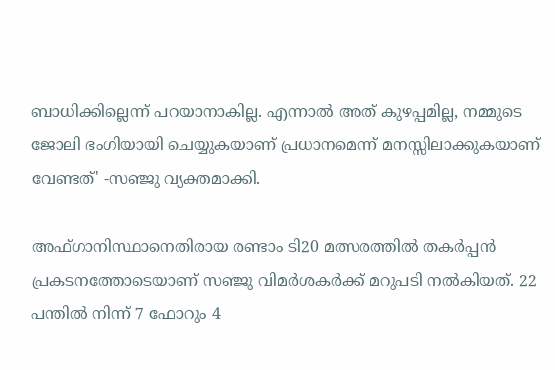ബാധിക്കില്ലെന്ന് പറയാനാകില്ല. എന്നാല്‍ അത് കുഴപ്പമില്ല, നമ്മുടെ ജോലി ഭംഗിയായി ചെയ്യുകയാണ് പ്രധാനമെന്ന് മനസ്സിലാക്കുകയാണ് വേണ്ടത്' -സഞ്ജു വ്യക്തമാക്കി.

അഫ്ഗാനിസ്ഥാനെതിരായ രണ്ടാം ടി20 മത്സരത്തില്‍ തകര്‍പ്പന്‍ പ്രകടനത്തോടെയാണ് സഞ്ജു വിമര്‍ശകര്‍ക്ക് മറുപടി നല്‍കിയത്. 22 പന്തില്‍ നിന്ന് 7 ഫോറും 4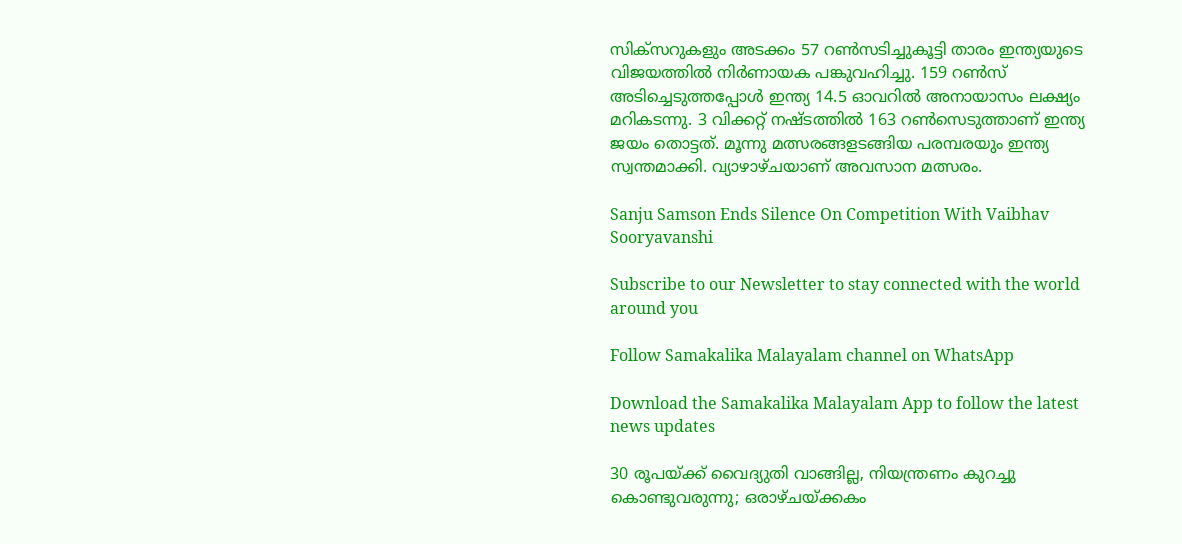സിക്‌സറുകളും അടക്കം 57 റണ്‍സടിച്ചുകൂട്ടി താരം ഇന്ത്യയുടെ വിജയത്തില്‍ നിര്‍ണായക പങ്കുവഹിച്ചു. 159 റണ്‍സ് അടിച്ചെടുത്തപ്പോള്‍ ഇന്ത്യ 14.5 ഓവറില്‍ അനായാസം ലക്ഷ്യം മറികടന്നു. 3 വിക്കറ്റ് നഷ്ടത്തില്‍ 163 റണ്‍സെടുത്താണ് ഇന്ത്യ ജയം തൊട്ടത്. മൂന്നു മത്സരങ്ങളടങ്ങിയ പരമ്പരയും ഇന്ത്യ സ്വന്തമാക്കി. വ്യാഴാഴ്ചയാണ് അവസാന മത്സരം.

Sanju Samson Ends Silence On Competition With Vaibhav Sooryavanshi

Subscribe to our Newsletter to stay connected with the world around you

Follow Samakalika Malayalam channel on WhatsApp

Download the Samakalika Malayalam App to follow the latest news updates

30 രൂപയ്ക്ക് വൈദ്യുതി വാങ്ങില്ല, നിയന്ത്രണം കുറച്ചു കൊണ്ടുവരുന്നു; ഒരാഴ്ചയ്ക്കകം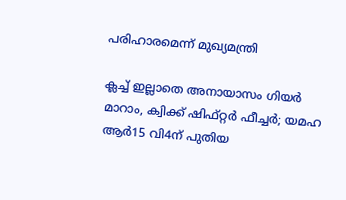പരിഹാരമെന്ന് മുഖ്യമന്ത്രി

ക്ലച്ച് ഇല്ലാതെ അനായാസം ഗിയര്‍ മാറാം, ക്വിക്ക് ഷിഫ്റ്റർ ഫീച്ചര്‍; യമഹ ആര്‍15 വി4ന് പുതിയ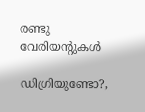രണ്ടു വേരിയന്റുകള്‍

ഡിഗ്രിയുണ്ടോ?,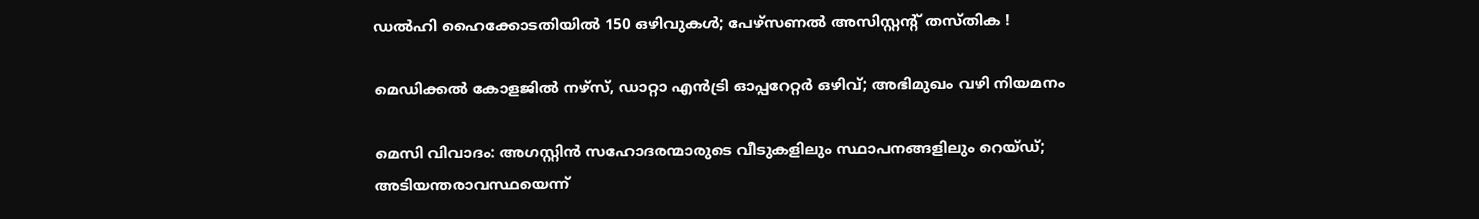ഡൽഹി ഹൈക്കോടതിയിൽ 150 ഒഴിവുകൾ; പേഴ്‌സണൽ അസിസ്റ്റന്റ് തസ്തിക !

മെഡിക്കൽ കോളജിൽ നഴ്സ്, ഡാറ്റാ എൻട്രി ഓപ്പറേറ്റർ ഒഴിവ്; അഭിമുഖം വഴി നിയമനം

മെസി വിവാദം: അഗസ്റ്റിൻ സഹോദരന്മാരുടെ വീടുകളിലും സ്ഥാപനങ്ങളിലും റെയ്ഡ്; അടിയന്തരാവസ്ഥയെന്ന്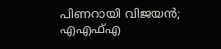പിണറായി വിജയൻ; എഎഫ്എ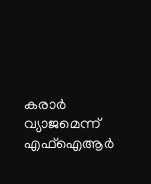കരാർ വ്യാജമെന്ന് എഫ്ഐആർ